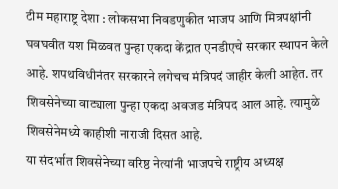टीम महाराष्ट्र देशा : लोकसभा निवडणुकीत भाजप आणि मित्रपक्षांनी घवघवीत यश मिळवत पुन्हा एकदा केंद्रात एनडीएचे सरकार स्थापन केले आहे. शपथविधीनंतर सरकारने लगेचच मंत्रिपदं जाहीर केली आहेत. तर शिवसेनेच्या वाट्याला पुन्हा एकदा अवजड मंत्रिपद आल आहे. त्यामुळे शिवसेनेमध्ये काहीशी नाराजी दिसत आहे.
या संदर्भात शिवसेनेच्या वरिष्ठ नेत्यांनी भाजपचे राष्ट्रीय अध्यक्ष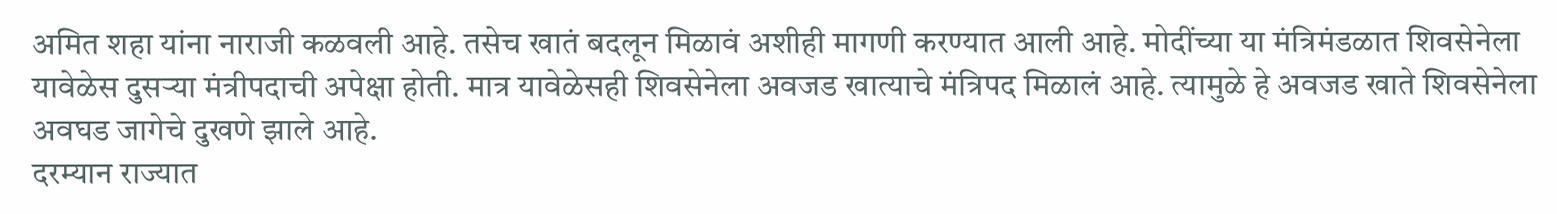अमित शहा यांना नाराजी कळवली आहे. तसेच खातं बदलून मिळावं अशीही मागणी करण्यात आली आहे. मोदींच्या या मंत्रिमंडळात शिवसेनेला यावेळेस दुसऱ्या मंत्रीपदाची अपेक्षा होती. मात्र यावेळेसही शिवसेनेला अवजड खात्याचे मंत्रिपद मिळालं आहे. त्यामुळे हे अवजड खाते शिवसेनेला अवघड जागेचे दुखणे झाले आहे.
दरम्यान राज्यात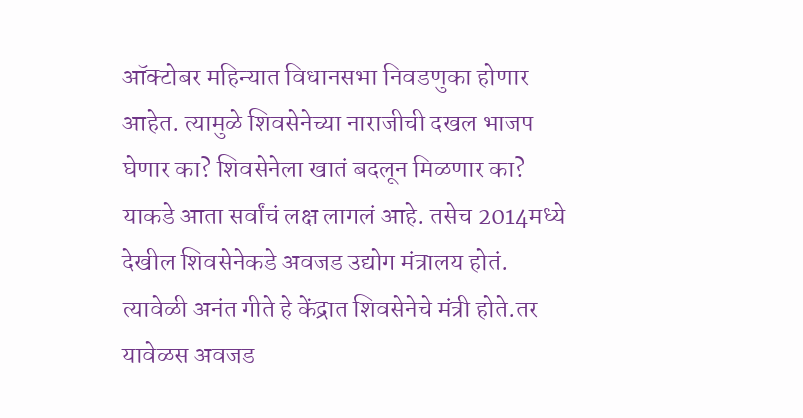ऑक्टोबर महिन्यात विधानसभा निवडणुका होणार आहेत. त्यामुळे शिवसेनेच्या नाराजीची दखल भाजप घेणार का? शिवसेनेला खातं बदलून मिळणार का? याकडे आता सर्वांचं लक्ष लागलं आहे. तसेच 2014मध्ये देखील शिवसेनेकडे अवजड उद्योग मंत्रालय होतं. त्यावेळी अनंत गीते हे केंद्रात शिवसेनेचे मंत्री होते.तर यावेळस अवजड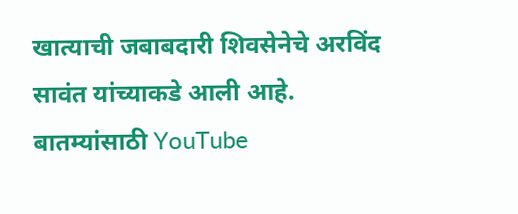खात्याची जबाबदारी शिवसेनेचे अरविंद सावंत यांच्याकडे आली आहे.
बातम्यांसाठी YouTube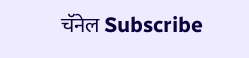चॅनेल Subscribe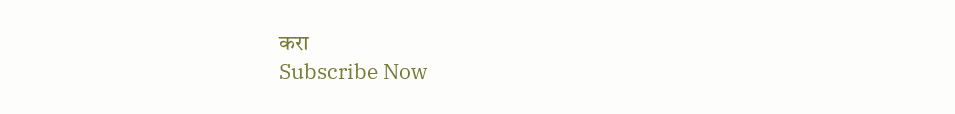करा
Subscribe Now